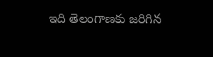ఇది తెలంగాణకు జరిగిన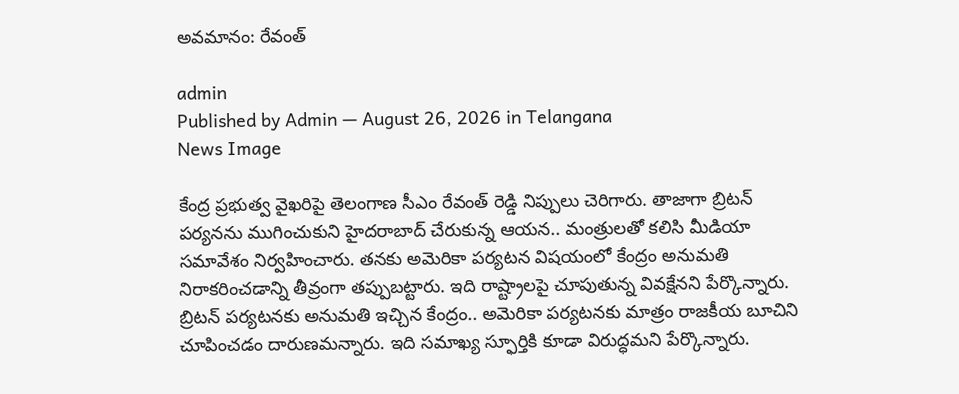అవమానం: రేవంత్

admin
Published by Admin — August 26, 2026 in Telangana
News Image

కేంద్ర ప్ర‌భుత్వ వైఖ‌రిపై తెలంగాణ సీఎం రేవంత్ రెడ్డి నిప్పులు చెరిగారు. తాజాగా బ్రిట‌న్ ప‌ర్య‌న‌ను ముగించుకుని హైద‌రాబాద్ చేరుకున్న ఆయ‌న‌.. మంత్రుల‌తో క‌లిసి మీడియా స‌మావేశం నిర్వ‌హించారు. త‌న‌కు అమెరికా ప‌ర్య‌ట‌న విష‌యంలో కేంద్రం అనుమ‌తి నిరాక‌రించ‌డాన్ని తీవ్రంగా త‌ప్పుబ‌ట్టారు. ఇది రాష్ట్రాల‌పై చూపుతున్న వివ‌క్షేన‌ని పేర్కొన్నారు. బ్రిట‌న్ ప‌ర్య‌ట‌న‌కు అనుమ‌తి ఇచ్చిన కేంద్రం.. అమెరికా ప‌ర్య‌ట‌న‌కు మాత్రం రాజ‌కీయ బూచిని చూపించ‌డం దారుణ‌మ‌న్నారు. ఇది స‌మాఖ్య స్ఫూర్తికి కూడా విరుద్ధ‌మ‌ని పేర్కొన్నారు.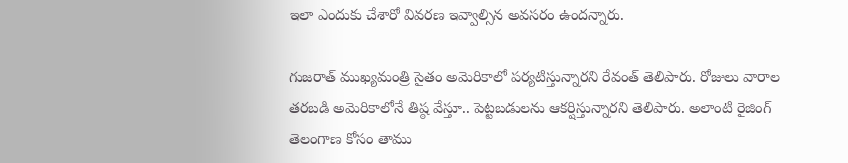ఇలా ఎందుకు చేశారో వివ‌ర‌ణ ఇవ్వాల్సిన అవ‌స‌రం ఉంద‌న్నారు.

గుజ‌రాత్ ముఖ్య‌మంత్రి సైతం అమెరికాలో ప‌ర్య‌టిస్తున్నార‌ని రేవంత్ తెలిపారు. రోజులు వారాల త‌ర‌బ‌డి అమెరికాలోనే తిష్ఠ వేస్తూ.. పెట్ట‌బ‌డుల‌ను ఆక‌ర్షిస్తున్నార‌ని తెలిపారు. అలాంటి రైజింగ్ తెలంగాణ కోసం తాము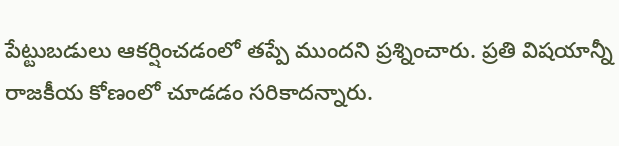పేట్టుబ‌డులు ఆకర్షించ‌డంలో త‌ప్పే ముందని ప్ర‌శ్నించారు. ప్ర‌తి విష‌యాన్నీ రాజ‌కీయ కోణంలో చూడ‌డం స‌రికాద‌న్నారు.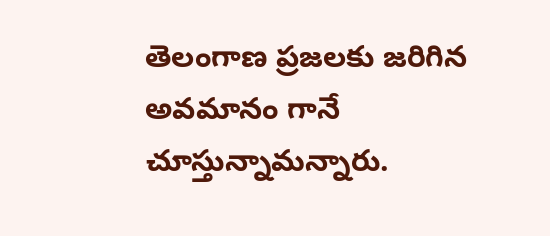తెలంగాణ ప్ర‌జ‌ల‌కు జ‌రిగిన అవ‌మానం గానే చూస్తున్నామ‌న్నారు.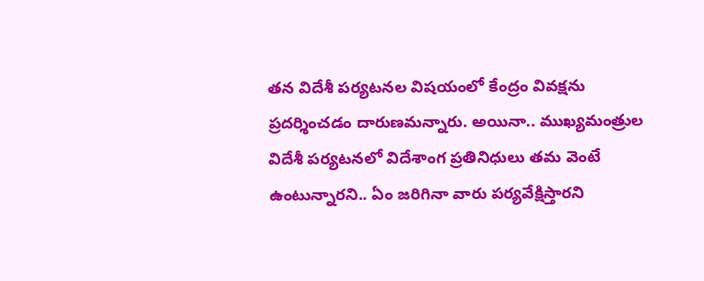త‌న విదేశీ ప‌ర్య‌ట‌న‌ల విష‌యంలో కేంద్రం వివ‌క్ష‌ను ప్ర‌ద‌ర్శించ‌డం దారుణ‌మ‌న్నారు. అయినా.. ముఖ్య‌మంత్రుల విదేశీ ప‌ర్య‌ట‌న‌లో విదేశాంగ ప్ర‌తినిధులు త‌మ వెంటే ఉంటున్నార‌ని.. ఏం జ‌రిగినా వారు ప‌ర్య‌వేక్షిస్తార‌ని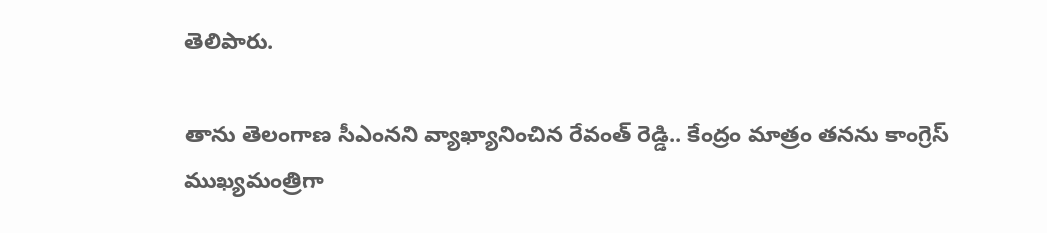తెలిపారు.

తాను తెలంగాణ సీఎంనని వ్యాఖ్యానించిన రేవంత్ రెడ్డి.. కేంద్రం మాత్రం త‌న‌ను కాంగ్రెస్ ముఖ్య‌మంత్రిగా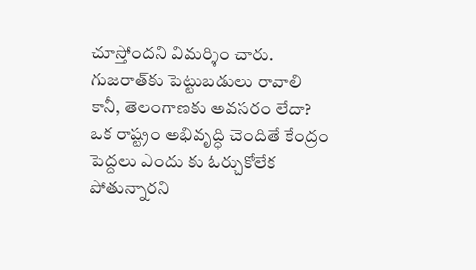చూస్తోంద‌ని విమ‌ర్శిం చారు. గుజ‌రాత్‌కు పెట్టుబ‌డులు రావాలి కానీ, తెలంగాణ‌కు అవ‌స‌రం లేదా? ఒక రాష్ట్రం అభివృద్ధి చెందితే కేంద్రం పెద్ద‌లు ఎందు కు ఓర్చుకోలేక పోతున్నార‌ని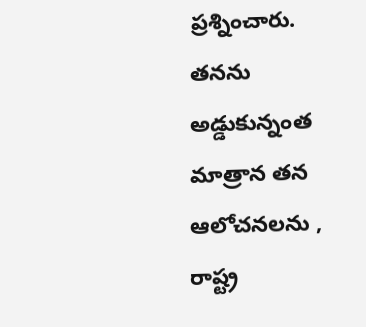ప్ర‌శ్నించారు. త‌న‌ను అడ్డుకున్నంత మాత్రాన తన ఆలోచ‌న‌ల‌ను , రాష్ట్ర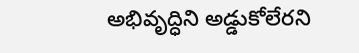అభివృద్ధిని అడ్డుకోలేర‌ని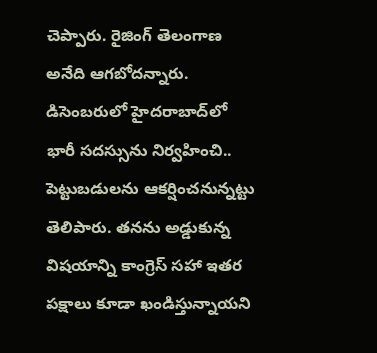చెప్పారు. రైజింగ్ తెలంగాణ అనేది ఆగ‌బోద‌న్నారు. డిసెంబ‌రులో హైద‌రాబాద్‌లో భారీ స‌ద‌స్సును నిర్వ‌హించి.. పెట్టుబ‌డుల‌ను ఆక‌ర్షించ‌నున్న‌ట్టు తెలిపారు. త‌న‌ను అడ్డుకున్న విషయాన్ని కాంగ్రెస్ స‌హా ఇత‌ర ప‌క్షాలు కూడా ఖండిస్తున్నాయ‌ని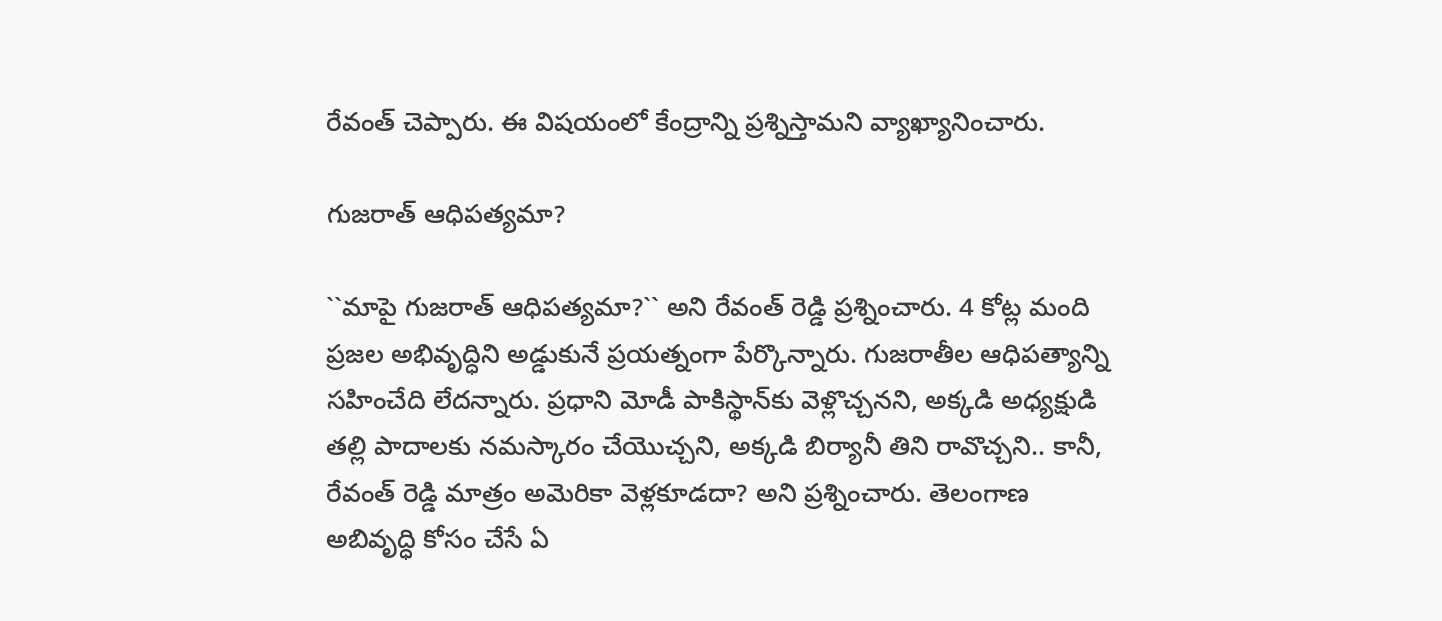రేవంత్ చెప్పారు. ఈ విష‌యంలో కేంద్రాన్ని ప్ర‌శ్నిస్తామ‌ని వ్యాఖ్యానించారు.

గుజ‌రాత్ ఆధిప‌త్య‌మా?

``మాపై గుజ‌రాత్ ఆధిప‌త్య‌మా?`` అని రేవంత్ రెడ్డి ప్ర‌శ్నించారు. 4 కోట్ల మంది ప్ర‌జ‌ల అభివృద్ధిని అడ్డుకునే ప్ర‌య‌త్నంగా పేర్కొన్నారు. గుజ‌రాతీల ఆధిప‌త్యాన్ని స‌హించేది లేద‌న్నారు. ప్ర‌ధాని మోడీ పాకిస్థాన్‌కు వెళ్లొచ్చ‌న‌ని, అక్క‌డి అధ్య‌క్షుడి త‌ల్లి పాదాల‌కు న‌మ‌స్కారం చేయొచ్చ‌ని, అక్క‌డి బిర్యానీ తిని రావొచ్చ‌ని.. కానీ, రేవంత్ రెడ్డి మాత్రం అమెరికా వెళ్ల‌కూడ‌దా? అని ప్ర‌శ్నించారు. తెలంగాణ అబివృద్ధి కోసం చేసే ఏ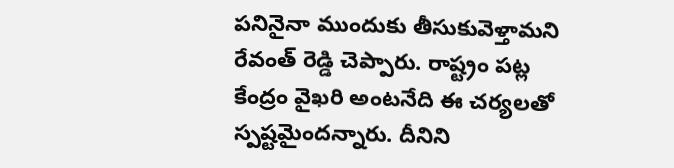ప‌నినైనా ముందుకు తీసుకువెళ్తామ‌ని రేవంత్ రెడ్డి చెప్పారు. రాష్ట్రం ప‌ట్ల కేంద్రం వైఖ‌రి అంటనేది ఈ చ‌ర్య‌ల‌తో స్ప‌ష్ట‌మైంద‌న్నారు. దీనిని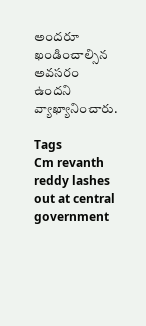అంద‌రూ ఖండించాల్సిన అవ‌స‌రం ఉంద‌ని వ్యాఖ్యానించారు.

Tags
Cm revanth reddy lashes out at central government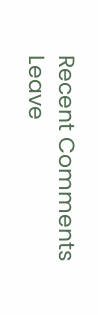Recent Comments
Leave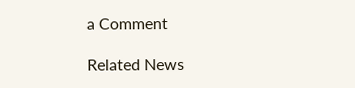a Comment

Related News